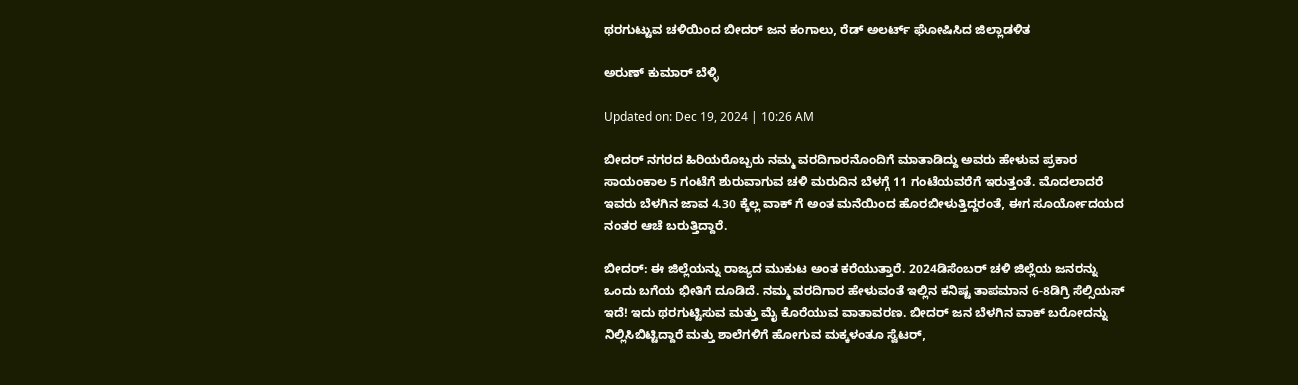ಥರಗುಟ್ಟುವ ಚಳಿಯಿಂದ ಬೀದರ್ ಜನ ಕಂಗಾಲು, ರೆಡ್ ಅಲರ್ಟ್ ಘೋಷಿಸಿದ ಜಿಲ್ಲಾಡಳಿತ

ಅರುಣ್ ಕುಮಾರ್ ಬೆಳ್ಳಿ

Updated on: Dec 19, 2024 | 10:26 AM

ಬೀದರ್ ನಗರದ ಹಿರಿಯರೊಬ್ಬರು ನಮ್ಮ ವರದಿಗಾರನೊಂದಿಗೆ ಮಾತಾಡಿದ್ದು ಅವರು ಹೇಳುವ ಪ್ರಕಾರ ಸಾಯಂಕಾಲ 5 ಗಂಟೆಗೆ ಶುರುವಾಗುವ ಚಳಿ ಮರುದಿನ ಬೆಳಗ್ಗೆ 11 ಗಂಟೆಯವರೆಗೆ ಇರುತ್ತಂತೆ. ಮೊದಲಾದರೆ ಇವರು ಬೆಳಗಿನ ಜಾವ 4.30 ಕ್ಕೆಲ್ಲ ವಾಕ್ ಗೆ ಅಂತ ಮನೆಯಿಂದ ಹೊರಬೀಳುತ್ತಿದ್ದರಂತೆ, ಈಗ ಸೂರ್ಯೋದಯದ ನಂತರ ಆಚೆ ಬರುತ್ತಿದ್ದಾರೆ.

ಬೀದರ್: ಈ ಜಿಲ್ಲೆಯನ್ನು ರಾಜ್ಯದ ಮುಕುಟ ಅಂತ ಕರೆಯುತ್ತಾರೆ. 2024ಡಿಸೆಂಬರ್ ಚಳಿ ಜಿಲ್ಲೆಯ ಜನರನ್ನು ಒಂದು ಬಗೆಯ ಭೀತಿಗೆ ದೂಡಿದೆ. ನಮ್ಮ ವರದಿಗಾರ ಹೇಳುವಂತೆ ಇಲ್ಲಿನ ಕನಿಷ್ಟ ತಾಪಮಾನ 6-8ಡಿಗ್ರಿ ಸೆಲ್ಸಿಯಸ್ ಇದೆ! ಇದು ಥರಗುಟ್ಟಿಸುವ ಮತ್ತು ಮೈ ಕೊರೆಯುವ ವಾತಾವರಣ. ಬೀದರ್ ಜನ ಬೆಳಗಿನ ವಾಕ್ ಬರೋದನ್ನು ನಿಲ್ಲಿಸಿಬಿಟ್ಟಿದ್ದಾರೆ ಮತ್ತು ಶಾಲೆಗಳಿಗೆ ಹೋಗುವ ಮಕ್ಕಳಂತೂ ಸ್ವೆಟರ್,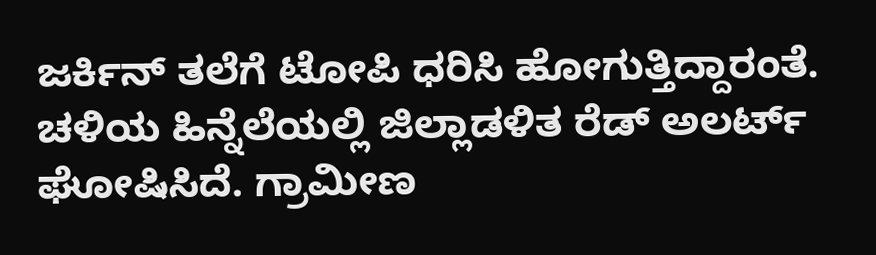ಜರ್ಕಿನ್ ತಲೆಗೆ ಟೋಪಿ ಧರಿಸಿ ಹೋಗುತ್ತಿದ್ದಾರಂತೆ. ಚಳಿಯ ಹಿನ್ನೆಲೆಯಲ್ಲಿ ಜಿಲ್ಲಾಡಳಿತ ರೆಡ್ ಅಲರ್ಟ್ ಘೋಷಿಸಿದೆ. ಗ್ರಾಮೀಣ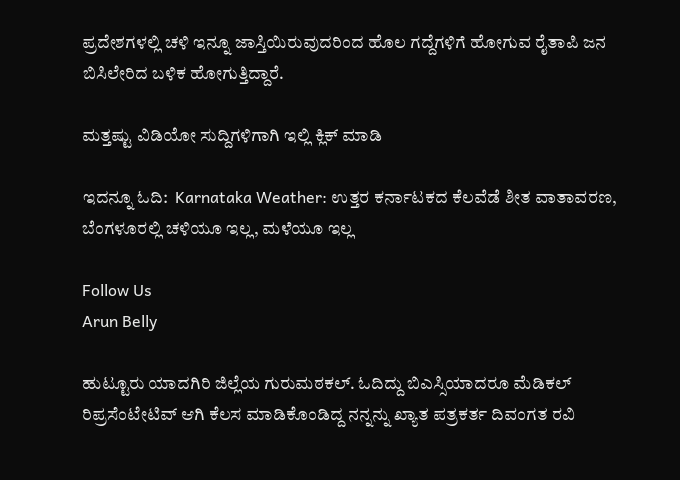ಪ್ರದೇಶಗಳಲ್ಲಿ ಚಳಿ ಇನ್ನೂ ಜಾಸ್ತಿಯಿರುವುದರಿಂದ ಹೊಲ ಗದ್ದೆಗಳಿಗೆ ಹೋಗುವ ರೈತಾಪಿ ಜನ ಬಿಸಿಲೇರಿದ ಬಳಿಕ ಹೋಗುತ್ತಿದ್ದಾರೆ.

ಮತ್ತಷ್ಟು ವಿಡಿಯೋ ಸುದ್ದಿಗಳಿಗಾಗಿ ಇಲ್ಲಿ ಕ್ಲಿಕ್ ಮಾಡಿ

ಇದನ್ನೂ ಓದಿ:  Karnataka Weather: ಉತ್ತರ ಕರ್ನಾಟಕದ ಕೆಲವೆಡೆ ಶೀತ ವಾತಾವರಣ, ಬೆಂಗಳೂರಲ್ಲಿ ಚಳಿಯೂ ಇಲ್ಲ, ಮಳೆಯೂ ಇಲ್ಲ

Follow Us
Arun Belly

ಹುಟ್ಟೂರು ಯಾದಗಿರಿ ಜಿಲ್ಲೆಯ ಗುರುಮಠಕಲ್. ಓದಿದ್ದು ಬಿಎಸ್ಸಿಯಾದರೂ ಮೆಡಿಕಲ್ ರಿಪ್ರಸೆಂಟೇಟಿವ್ ಆಗಿ ಕೆಲಸ ಮಾಡಿಕೊಂಡಿದ್ದ ನನ್ನನ್ನು ಖ್ಯಾತ ಪತ್ರಕರ್ತ ದಿವಂಗತ ರವಿ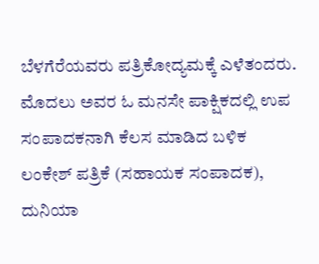ಬೆಳಗೆರೆಯವರು ಪತ್ರಿಕೋದ್ಯಮಕ್ಕೆ ಎಳೆತಂದರು. ಮೊದಲು ಅವರ ಓ ಮನಸೇ ಪಾಕ್ಷಿಕದಲ್ಲಿ ಉಪ ಸಂಪಾದಕನಾಗಿ ಕೆಲಸ ಮಾಡಿದ ಬಳಿಕ ಲಂಕೇಶ್ ಪತ್ರಿಕೆ (ಸಹಾಯಕ ಸಂಪಾದಕ), ದುನಿಯಾ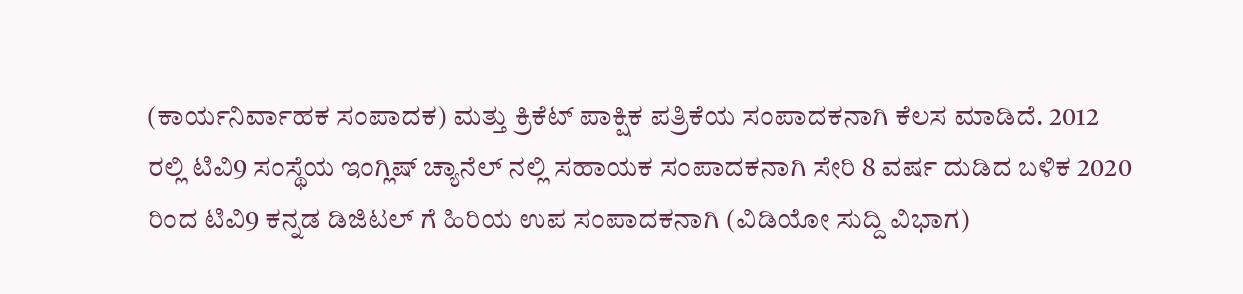(ಕಾರ್ಯನಿರ್ವಾಹಕ ಸಂಪಾದಕ) ಮತ್ತು ಕ್ರಿಕೆಟ್ ಪಾಕ್ಷಿಕ ಪತ್ರಿಕೆಯ ಸಂಪಾದಕನಾಗಿ ಕೆಲಸ ಮಾಡಿದೆ. 2012 ರಲ್ಲಿ ಟಿವಿ9 ಸಂಸ್ಥೆಯ ಇಂಗ್ಲಿಷ್ ಚ್ಯಾನೆಲ್ ನಲ್ಲಿ ಸಹಾಯಕ ಸಂಪಾದಕನಾಗಿ ಸೇರಿ 8 ವರ್ಷ ದುಡಿದ ಬಳಿಕ 2020 ರಿಂದ ಟಿವಿ9 ಕನ್ನಡ ಡಿಜಿಟಲ್ ಗೆ ಹಿರಿಯ ಉಪ ಸಂಪಾದಕನಾಗಿ (ವಿಡಿಯೋ ಸುದ್ದಿ ವಿಭಾಗ)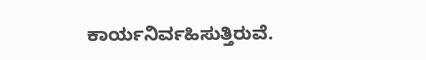ಕಾರ್ಯನಿರ್ವಹಿಸುತ್ತಿರುವೆ.